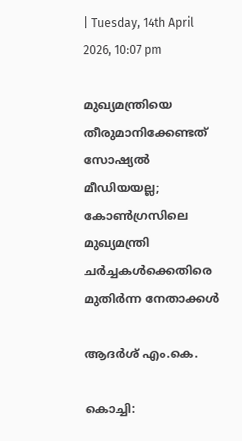| Tuesday, 14th April 2026, 10:07 pm

മുഖ്യമന്ത്രിയെ തീരുമാനിക്കേണ്ടത് സോഷ്യല്‍ മീഡിയയല്ല; കോണ്‍ഗ്രസിലെ മുഖ്യമന്ത്രി ചര്‍ച്ചകള്‍ക്കെതിരെ മുതിര്‍ന്ന നേതാക്കള്‍

ആദര്‍ശ് എം.കെ.

കൊച്ചി: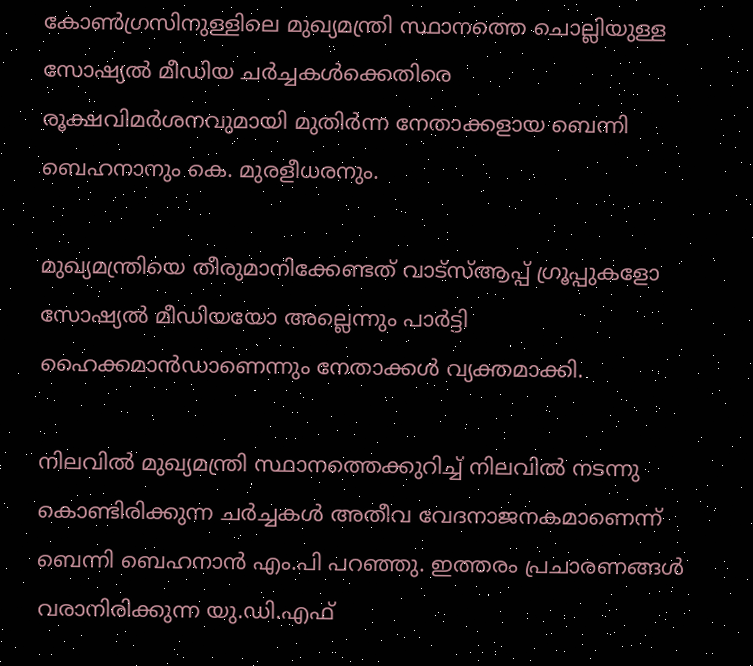കോണ്‍ഗ്രസിനുള്ളിലെ മുഖ്യമന്ത്രി സ്ഥാനത്തെ ചൊല്ലിയുള്ള സോഷ്യല്‍ മീഡിയ ചര്‍ച്ചകള്‍ക്കെതിരെ രൂക്ഷവിമര്‍ശനവുമായി മുതിര്‍ന്ന നേതാക്കളായ ബെന്നി ബെഹനാനും കെ. മുരളീധരനും.

മുഖ്യമന്ത്രിയെ തീരുമാനിക്കേണ്ടത് വാട്സ്ആപ്പ് ഗ്രൂപ്പുകളോ സോഷ്യല്‍ മീഡിയയോ അല്ലെന്നും പാര്‍ട്ടി ഹൈക്കമാന്‍ഡാണെന്നും നേതാക്കള്‍ വ്യക്തമാക്കി.

നിലവില്‍ മുഖ്യമന്ത്രി സ്ഥാനത്തെക്കുറിച്ച് നിലവില്‍ നടന്നു കൊണ്ടിരിക്കുന്ന ചര്‍ച്ചകള്‍ അതീവ വേദനാജനകമാണെന്ന് ബെന്നി ബെഹനാന്‍ എം.പി പറഞ്ഞു. ഇത്തരം പ്രചാരണങ്ങള്‍ വരാനിരിക്കുന്ന യു.ഡി.എഫ്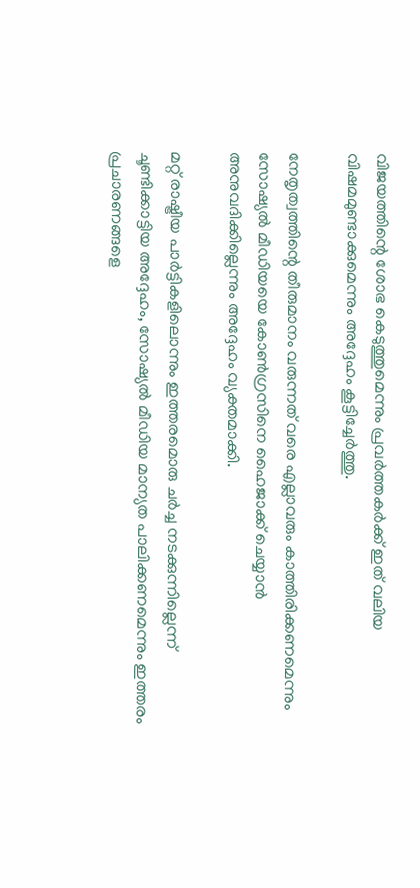വിജയത്തിന്റെ ശോഭ കെടുത്തുമെന്നും പ്രവര്‍ത്തകര്‍ക്ക് ഇത് വലിയ വിഷമമുണ്ടാക്കുമെന്നും അദ്ദേഹം കൂട്ടിച്ചേര്‍ത്തു.

നേതൃത്വത്തിന്റെ തീരുമാനം വരുന്നത് വരെ എല്ലാവരും കാത്തിരിക്കണമെന്നും സോഷ്യല്‍ മീഡിയയെ കോണ്‍ഗ്രസിനെ ഹൈജാക്ക് ചെയ്യാന്‍ അനുവദിക്കില്ലെന്നും അദ്ദേഹം വ്യക്തമാക്കി.

മറ്റ് രാഷ്ട്രീയ പാര്‍ട്ടികളിലൊന്നും ഇത്തരമൊരു ചര്‍ച്ച നടക്കുന്നില്ലെന്ന് ചൂണ്ടിക്കാട്ടിയ അദ്ദേഹം, സോഷ്യല്‍ മീഡിയ മാന്യത പാലിക്കണമെന്നും ഇത്തരം പ്രചാരണങ്ങളെ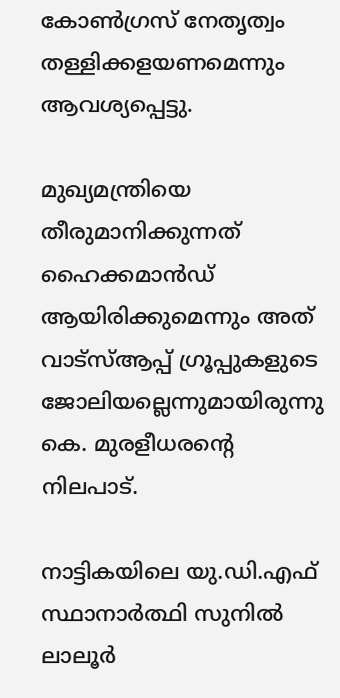കോണ്‍ഗ്രസ് നേതൃത്വം തള്ളിക്കളയണമെന്നും ആവശ്യപ്പെട്ടു.

മുഖ്യമന്ത്രിയെ തീരുമാനിക്കുന്നത് ഹൈക്കമാന്‍ഡ് ആയിരിക്കുമെന്നും അത് വാട്സ്ആപ്പ് ഗ്രൂപ്പുകളുടെ ജോലിയല്ലെന്നുമായിരുന്നു കെ. മുരളീധരന്റെ നിലപാട്.

നാട്ടികയിലെ യു.ഡി.എഫ് സ്ഥാനാര്‍ത്ഥി സുനില്‍ ലാലൂര്‍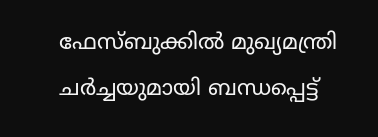ഫേസ്ബുക്കില്‍ മുഖ്യമന്ത്രി ചര്‍ച്ചയുമായി ബന്ധപ്പെട്ട്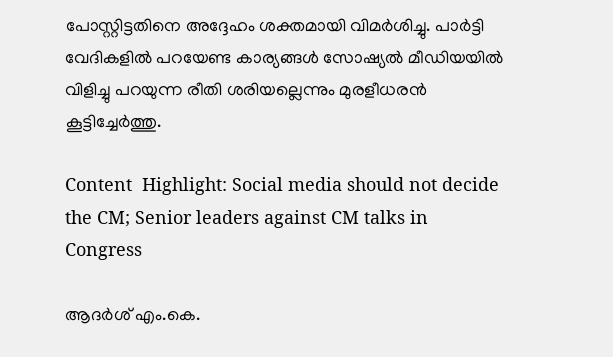പോസ്റ്റിട്ടതിനെ അദ്ദേഹം ശക്തമായി വിമര്‍ശിച്ചു. പാര്‍ട്ടി വേദികളില്‍ പറയേണ്ട കാര്യങ്ങള്‍ സോഷ്യല്‍ മീഡിയയില്‍ വിളിച്ചു പറയുന്ന രീതി ശരിയല്ലെന്നും മുരളീധരന്‍ കൂട്ടിച്ചേര്‍ത്തു.

Content  Highlight: Social media should not decide the CM; Senior leaders against CM talks in Congress

ആദര്‍ശ് എം.കെ.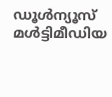ഡൂള്‍ന്യൂസ് മള്‍ട്ടിമീഡിയ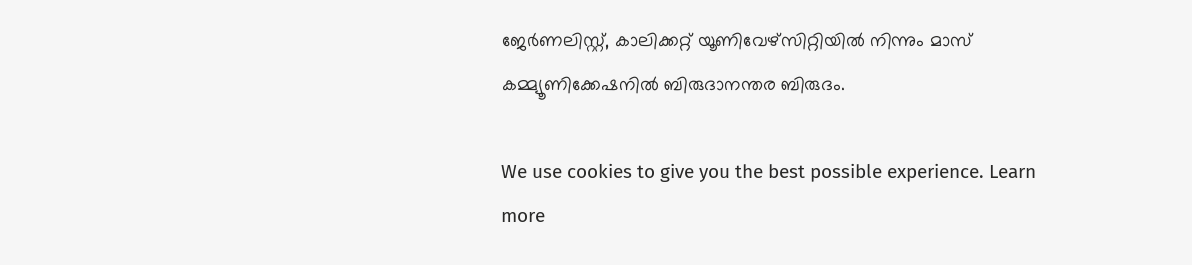ജേര്‍ണലിസ്റ്റ്, കാലിക്കറ്റ് യൂണിവേഴ്സിറ്റിയില്‍ നിന്നും മാസ് കമ്മ്യൂണിക്കേഷനില്‍ ബിരുദാനന്തര ബിരുദം.

We use cookies to give you the best possible experience. Learn more